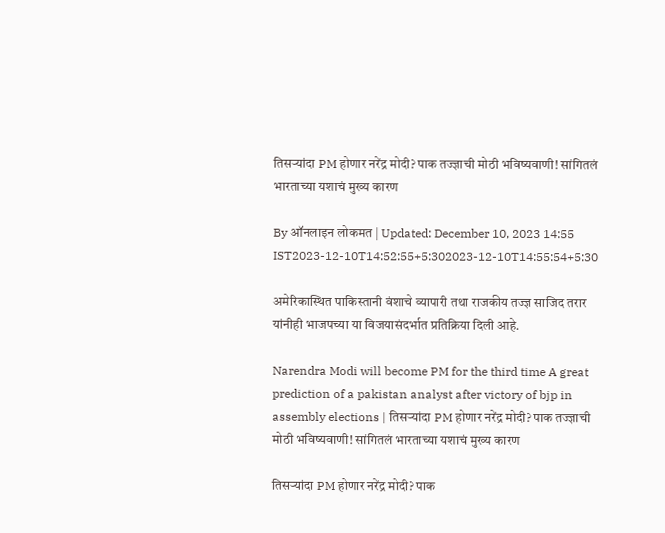तिसऱ्यांदा PM होणार नरेंद्र मोदी? पाक तज्ज्ञाची मोठी भविष्यवाणी! सांगितलं भारताच्या यशाचं मुख्य कारण

By ऑनलाइन लोकमत | Updated: December 10, 2023 14:55 IST2023-12-10T14:52:55+5:302023-12-10T14:55:54+5:30

अमेरिकास्थित पाकिस्तानी वंशाचे व्यापारी तथा राजकीय तज्ज्ञ साजिद तरार यांनीही भाजपच्या या विजयासंदर्भात प्रतिक्रिया दिली आहे.

Narendra Modi will become PM for the third time A great prediction of a pakistan analyst after victory of bjp in assembly elections | तिसऱ्यांदा PM होणार नरेंद्र मोदी? पाक तज्ज्ञाची मोठी भविष्यवाणी! सांगितलं भारताच्या यशाचं मुख्य कारण

तिसऱ्यांदा PM होणार नरेंद्र मोदी? पाक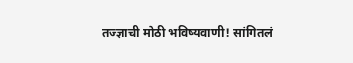तज्ज्ञाची मोठी भविष्यवाणी! सांगितलं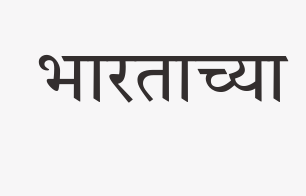भारताच्या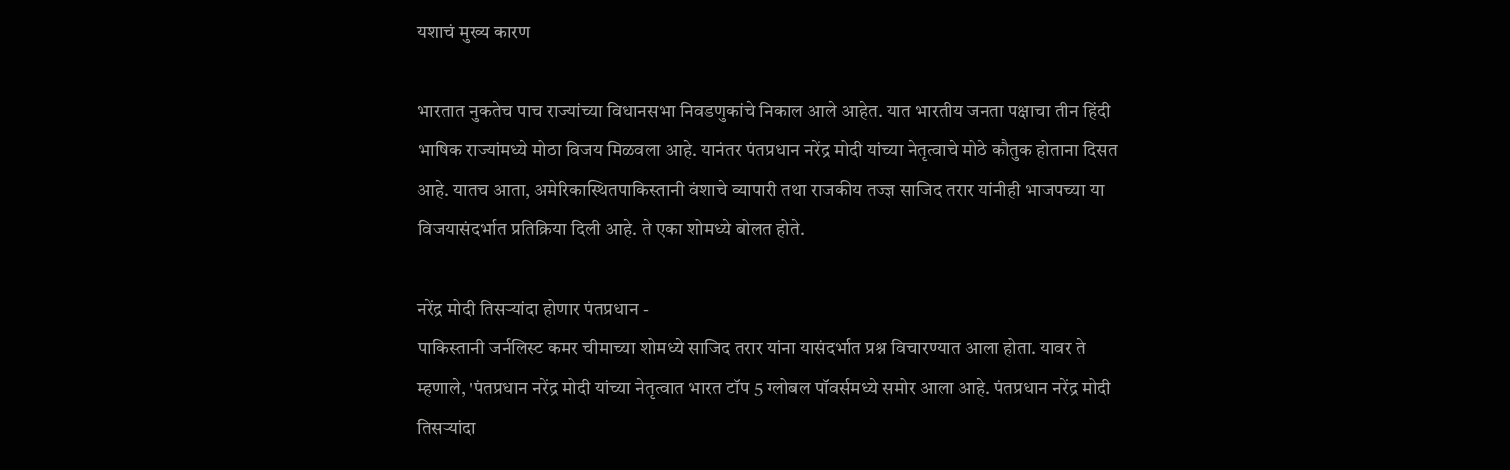यशाचं मुख्य कारण

भारतात नुकतेच पाच राज्यांच्या विधानसभा निवडणुकांचे निकाल आले आहेत. यात भारतीय जनता पक्षाचा तीन हिंदी भाषिक राज्यांमध्ये मोठा विजय मिळवला आहे. यानंतर पंतप्रधान नरेंद्र मोदी यांच्या नेतृत्वाचे मोठे कौतुक होताना दिसत आहे. यातच आता, अमेरिकास्थितपाकिस्तानी वंशाचे व्यापारी तथा राजकीय तज्ज्ञ साजिद तरार यांनीही भाजपच्या या विजयासंदर्भात प्रतिक्रिया दिली आहे. ते एका शोमध्ये बोलत होते.

नरेंद्र मोदी तिसऱ्यांदा होणार पंतप्रधान -
पाकिस्‍तानी जर्नलिस्‍ट कमर चीमाच्या शोमध्ये साजिद तरार यांना यासंदर्भात प्रश्न विचारण्यात आला होता. यावर ते म्हणाले, 'पंतप्रधान नरेंद्र मोदी यांच्या नेतृत्वात भारत टॉप 5 ग्‍लोबल पॉवर्समध्ये समोर आला आहे. पंतप्रधान नरेंद्र मोदी तिसऱ्यांदा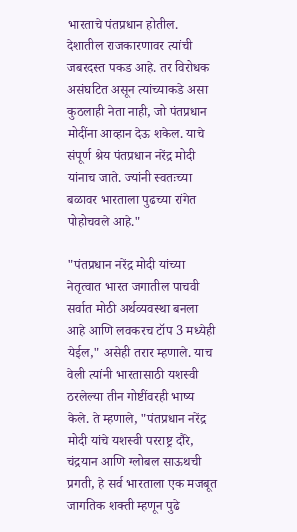भारताचे पंतप्रधान होतील. देशातील राजकारणावर त्यांची जबरदस्त पकड आहे. तर विरोधक असंघटित असून त्यांच्याकडे असा कुठलाही नेता नाही, जो पंतप्रधान मोदींना आव्हान देऊ शकेल. याचे संपूर्ण श्रेय पंतप्रधान नरेंद्र मोदी यांनाच जाते. ज्यांनी स्वतःच्या बळावर भारताला पुढच्या रांगेत पोहोचवले आहे."

"पंतप्रधान नरेंद्र मोदी यांच्या नेतृत्वात भारत जगातील पाचवी सर्वात मोठी अर्थव्यवस्था बनला आहे आणि लवकरच टॉप 3 मध्येही येईल," असेही तरार म्हणाले. याच वेली त्यांनी भारतासाठी यशस्वी ठरलेल्या तीन गोष्टींवरही भाष्य केले. ते म्हणाले, "पंतप्रधान नरेंद्र मोदी यांचे यशस्वी परराष्ट्र दौरे, चंद्रयान आणि ग्लोबल साऊथची प्रगती, हे सर्व भारताला एक मजबूत जागतिक शक्ती म्हणून पुढे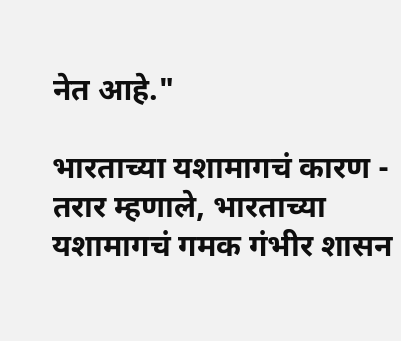नेत आहे."

भारताच्या यशामागचं कारण -
तरार म्हणाले, भारताच्या यशामागचं गमक गंभीर शासन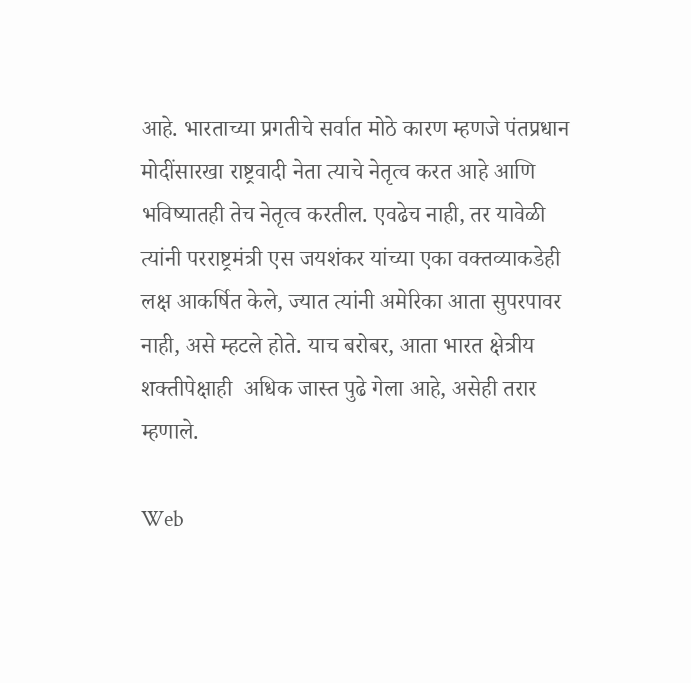आहे. भारताच्या प्रगतीचे सर्वात मोठे कारण म्हणजे पंतप्रधान मोदींसारखा राष्ट्रवादी नेता त्याचे नेतृत्व करत आहे आणि भविष्यातही तेच नेतृत्व करतील. एवढेच नाही, तर यावेळी त्यांनी परराष्ट्रमंत्री एस जयशंकर यांच्या एका वक्तव्याकडेही लक्ष आकर्षित केले, ज्यात त्यांनी अमेरिका आता सुपरपावर नाही, असे म्हटले होते. याच बरोबर, आता भारत क्षेत्रीय शक्तीपेक्षाही  अधिक जास्त पुढे गेला आहे, असेही तरार म्हणाले.

Web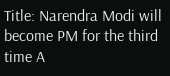Title: Narendra Modi will become PM for the third time A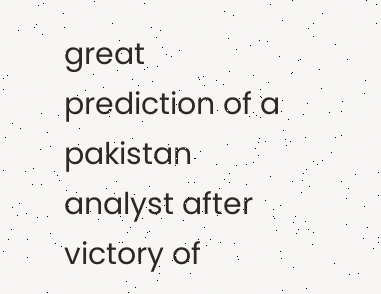great prediction of a pakistan analyst after victory of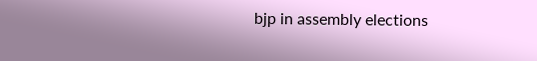bjp in assembly elections